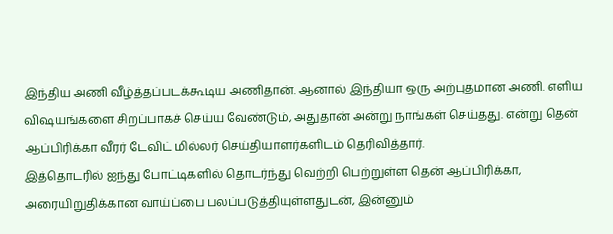இந்திய அணி வீழ்த்தப்படக்கூடிய அணிதான். ஆனால் இந்தியா ஒரு அற்புதமான அணி. எளிய விஷயங்களை சிறப்பாகச் செய்ய வேண்டும், அதுதான் அன்று நாங்கள் செய்தது. என்று தென் ஆப்பிரிக்கா வீரர் டேவிட் மில்லர் செய்தியாளர்களிடம் தெரிவித்தார்.
இத்தொடரில் ஐந்து போட்டிகளில் தொடர்ந்து வெற்றி பெற்றுள்ள தென் ஆப்பிரிக்கா, அரையிறுதிக்கான வாய்ப்பை பலப்படுத்தியுள்ளதுடன், இன்னும்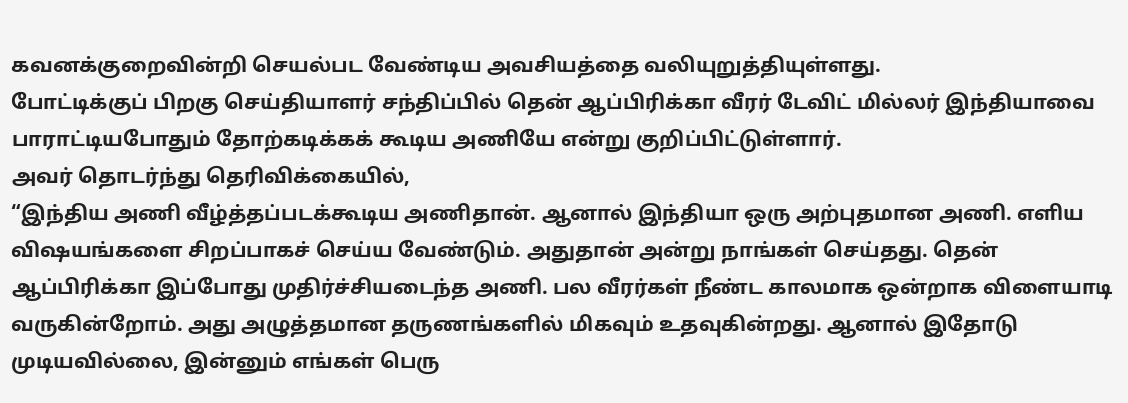கவனக்குறைவின்றி செயல்பட வேண்டிய அவசியத்தை வலியுறுத்தியுள்ளது.
போட்டிக்குப் பிறகு செய்தியாளர் சந்திப்பில் தென் ஆப்பிரிக்கா வீரர் டேவிட் மில்லர் இந்தியாவை பாராட்டியபோதும் தோற்கடிக்கக் கூடிய அணியே என்று குறிப்பிட்டுள்ளார்.
அவர் தொடர்ந்து தெரிவிக்கையில்,
“இந்திய அணி வீழ்த்தப்படக்கூடிய அணிதான். ஆனால் இந்தியா ஒரு அற்புதமான அணி. எளிய விஷயங்களை சிறப்பாகச் செய்ய வேண்டும். அதுதான் அன்று நாங்கள் செய்தது. தென் ஆப்பிரிக்கா இப்போது முதிர்ச்சியடைந்த அணி. பல வீரர்கள் நீண்ட காலமாக ஒன்றாக விளையாடி வருகின்றோம். அது அழுத்தமான தருணங்களில் மிகவும் உதவுகின்றது. ஆனால் இதோடு முடியவில்லை, இன்னும் எங்கள் பெரு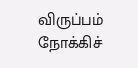விருப்பம் நோக்கிச்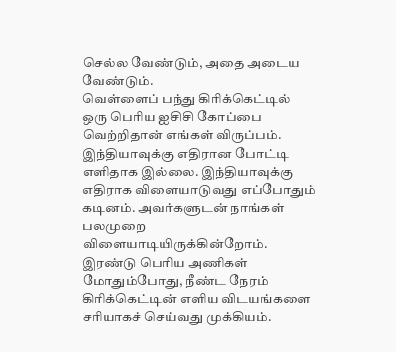செல்ல வேண்டும், அதை அடைய வேண்டும்.
வெள்ளைப் பந்து கிரிக்கெட்டில் ஒரு பெரிய ஐசிசி கோப்பை வெற்றிதான் எங்கள் விருப்பம். இந்தியாவுக்கு எதிரான போட்டி எளிதாக இல்லை. இந்தியாவுக்கு எதிராக விளையாடுவது எப்போதும் கடினம். அவர்களுடன் நாங்கள் பலமுறை விளையாடியிருக்கின்றோம்.
இரண்டு பெரிய அணிகள் மோதும்போது, நீண்ட நேரம் கிரிக்கெட்டின் எளிய விடயங்களை சரியாகச் செய்வது முக்கியம்.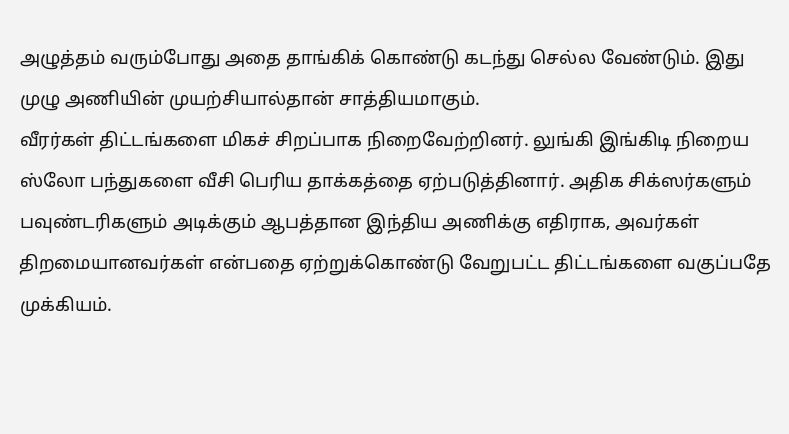அழுத்தம் வரும்போது அதை தாங்கிக் கொண்டு கடந்து செல்ல வேண்டும். இது முழு அணியின் முயற்சியால்தான் சாத்தியமாகும்.
வீரர்கள் திட்டங்களை மிகச் சிறப்பாக நிறைவேற்றினர். லுங்கி இங்கிடி நிறைய ஸ்லோ பந்துகளை வீசி பெரிய தாக்கத்தை ஏற்படுத்தினார். அதிக சிக்ஸர்களும் பவுண்டரிகளும் அடிக்கும் ஆபத்தான இந்திய அணிக்கு எதிராக, அவர்கள் திறமையானவர்கள் என்பதை ஏற்றுக்கொண்டு வேறுபட்ட திட்டங்களை வகுப்பதே முக்கியம்.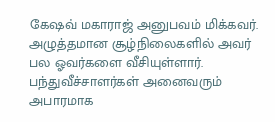கேஷவ் மகாராஜ் அனுபவம் மிக்கவர்.
அழுத்தமான சூழ்நிலைகளில் அவர் பல ஓவர்களை வீசியுள்ளார். பந்துவீச்சாளர்கள் அனைவரும் அபாரமாக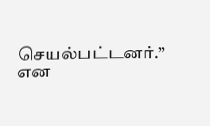செயல்பட்டனர்.” என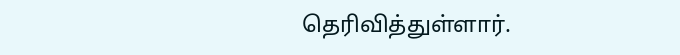தெரிவித்துள்ளார்.